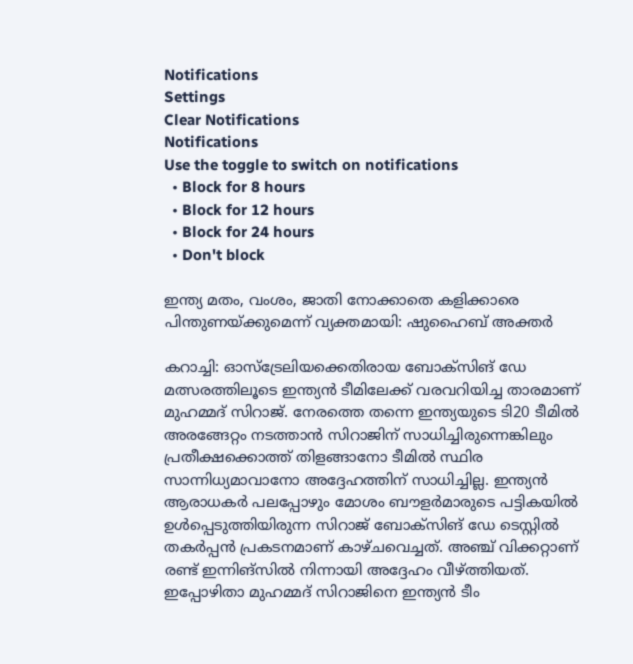Notifications
Settings
Clear Notifications
Notifications
Use the toggle to switch on notifications
  • Block for 8 hours
  • Block for 12 hours
  • Block for 24 hours
  • Don't block

ഇന്ത്യ മതം, വംശം, ജാതി നോക്കാതെ കളിക്കാരെ പിന്തുണയ്ക്കുമെന്ന് വ്യക്തമായി: ഷുഹൈബ് അക്തര്‍

കറാച്ചി: ഓസ്‌ട്രേലിയക്കെതിരായ ബോക്‌സിങ് ഡേ മത്സരത്തിലൂടെ ഇന്ത്യന്‍ ടീമിലേക്ക് വരവറിയിച്ച താരമാണ് മുഹമ്മദ് സിറാജ്. നേരത്തെ തന്നെ ഇന്ത്യയുടെ ടി20 ടീമില്‍ അരങ്ങേറ്റം നടത്താന്‍ സിറാജിന് സാധിച്ചിരുന്നെങ്കിലും പ്രതീക്ഷക്കൊത്ത് തിളങ്ങാനോ ടീമില്‍ സ്ഥിര സാന്നിധ്യമാവാനോ അദ്ദേഹത്തിന് സാധിച്ചില്ല. ഇന്ത്യന്‍ ആരാധകര്‍ പലപ്പോഴും മോശം ബൗളര്‍മാരുടെ പട്ടികയില്‍ ഉള്‍പ്പെടുത്തിയിരുന്ന സിറാജ് ബോക്‌സിങ് ഡേ ടെസ്റ്റില്‍ തകര്‍പ്പന്‍ പ്രകടനമാണ് കാഴ്ചവെച്ചത്. അഞ്ച് വിക്കറ്റാണ് രണ്ട് ഇന്നിങ്‌സില്‍ നിന്നായി അദ്ദേഹം വീഴ്ത്തിയത്. ഇപ്പോഴിതാ മുഹമ്മദ് സിറാജിനെ ഇന്ത്യന്‍ ടീം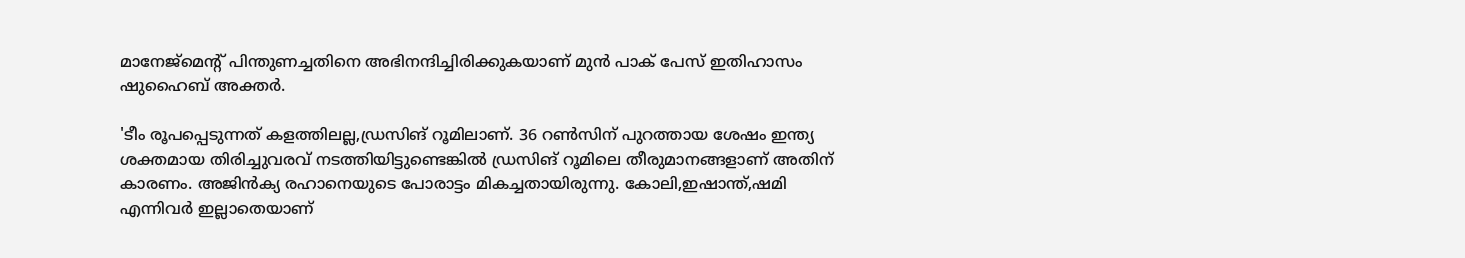മാനേജ്‌മെന്റ് പിന്തുണച്ചതിനെ അഭിനന്ദിച്ചിരിക്കുകയാണ് മുന്‍ പാക് പേസ് ഇതിഹാസം ഷുഹൈബ് അക്തര്‍.

'ടീം രൂപപ്പെടുന്നത് കളത്തിലല്ല,ഡ്രസിങ് റൂമിലാണ്. 36 റണ്‍സിന് പുറത്തായ ശേഷം ഇന്ത്യ ശക്തമായ തിരിച്ചുവരവ് നടത്തിയിട്ടുണ്ടെങ്കില്‍ ഡ്രസിങ് റൂമിലെ തീരുമാനങ്ങളാണ് അതിന് കാരണം. അജിന്‍ക്യ രഹാനെയുടെ പോരാട്ടം മികച്ചതായിരുന്നു. കോലി,ഇഷാന്ത്,ഷമി എന്നിവര്‍ ഇല്ലാതെയാണ്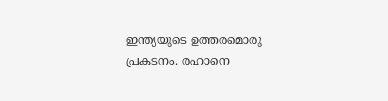ഇന്ത്യയുടെ ഉത്തരമൊരു പ്രകടനം. രഹാനെ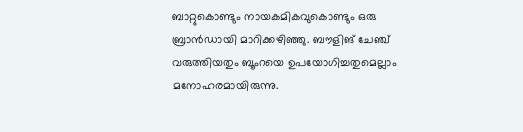ബാറ്റുകൊണ്ടും നായകമികവുകൊണ്ടും ഒരു ബ്രാന്‍ഡായി മാറിക്കഴിഞ്ഞു. ബൗളിങ് ചേഞ്ച് വരുത്തിയതും ബൂംറയെ ഉപയോഗിച്ചതുമെല്ലാം മനോഹരമായിരുന്നു.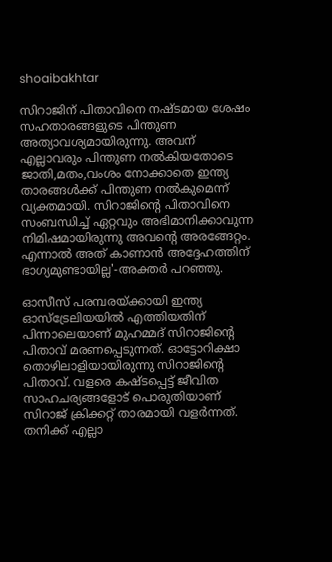shoaibakhtar

സിറാജിന് പിതാവിനെ നഷ്ടമായ ശേഷം സഹതാരങ്ങളുടെ പിന്തുണ അത്യാവശ്യമായിരുന്നു. അവന് എല്ലാവരും പിന്തുണ നല്‍കിയതോടെ ജാതി,മതം,വംശം നോക്കാതെ ഇന്ത്യ താരങ്ങള്‍ക്ക് പിന്തുണ നല്‍കുമെന്ന് വ്യക്തമായി. സിറാജിന്റെ പിതാവിനെ സംബന്ധിച്ച് ഏറ്റവും അഭിമാനിക്കാവുന്ന നിമിഷമായിരുന്നു അവന്റെ അരങ്ങേറ്റം. എന്നാല്‍ അത് കാണാന്‍ അദ്ദേഹത്തിന് ഭാഗ്യമുണ്ടായില്ല'-അക്തര്‍ പറഞ്ഞു.

ഓസീസ് പരമ്പരയ്ക്കായി ഇന്ത്യ ഓസ്‌ട്രേലിയയില്‍ എത്തിയതിന് പിന്നാലെയാണ് മുഹമ്മദ് സിറാജിന്റെ പിതാവ് മരണപ്പെടുന്നത്. ഓട്ടോറിക്ഷാ തൊഴിലാളിയായിരുന്നു സിറാജിന്റെ പിതാവ്. വളരെ കഷ്ടപ്പെട്ട് ജീവിത സാഹചര്യങ്ങളോട് പൊരുതിയാണ് സിറാജ് ക്രിക്കറ്റ് താരമായി വളര്‍ന്നത്. തനിക്ക് എല്ലാ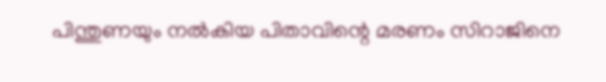പിന്തുണയും നല്‍കിയ പിതാവിന്റെ മരണം സിറാജിനെ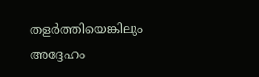തളര്‍ത്തിയെങ്കിലും അദ്ദേഹം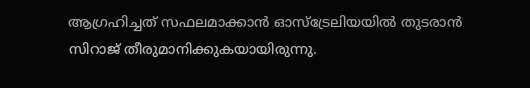ആഗ്രഹിച്ചത് സഫലമാക്കാന്‍ ഓസ്‌ട്രേലിയയില്‍ തുടരാന്‍ സിറാജ് തീരുമാനിക്കുകയായിരുന്നു.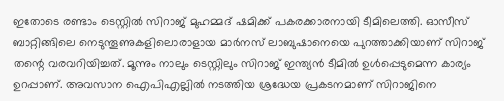ഇതോടെ രണ്ടാം ടെസ്റ്റില്‍ സിറാജ് മുഹമ്മദ് ഷമിക്ക് പകരക്കാരനായി ടീമിലെത്തി. ഓസീസ് ബാറ്റിങ്ങിലെ നെടുന്തൂണുകളിലൊരാളായ മാര്‍നസ് ലാബുഷാനെയെ പുറത്താക്കിയാണ് സിറാജ് തന്റെ വരവറിയിച്ചത്. മൂന്നും നാലും ടെസ്റ്റിലും സിറാജ് ഇന്ത്യന്‍ ടീമില്‍ ഉള്‍പ്പെടുമെന്ന കാര്യം ഉറപ്പാണ്. അവസാന ഐപിഎല്ലില്‍ നടത്തിയ ശ്രദ്ധേയ പ്രകടനമാണ് സിറാജിനെ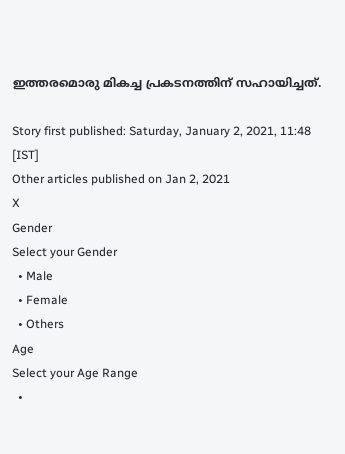ഇത്തരമൊരു മികച്ച പ്രകടനത്തിന് സഹായിച്ചത്.

Story first published: Saturday, January 2, 2021, 11:48 [IST]
Other articles published on Jan 2, 2021
X
Gender
Select your Gender
  • Male
  • Female
  • Others
Age
Select your Age Range
  •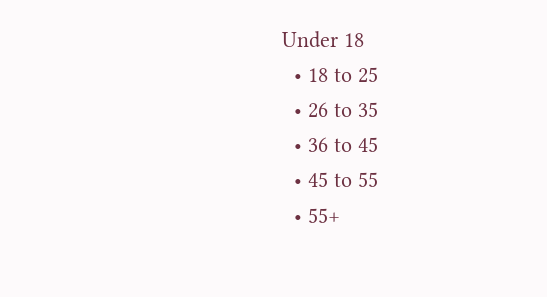Under 18
  • 18 to 25
  • 26 to 35
  • 36 to 45
  • 45 to 55
  • 55+